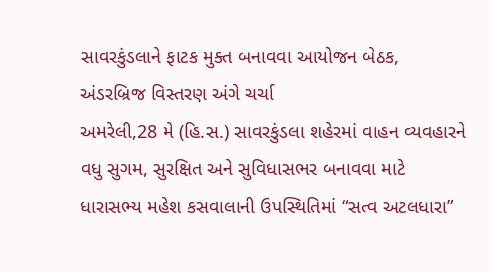સાવરકુંડલાને ફાટક મુક્ત બનાવવા આયોજન બેઠક, અંડરબ્રિજ વિસ્તરણ અંગે ચર્ચા
અમરેલી,28 મે (હિ.સ.) સાવરકુંડલા શહેરમાં વાહન વ્યવહારને વધુ સુગમ, સુરક્ષિત અને સુવિધાસભર બનાવવા માટે ધારાસભ્ય મહેશ કસવાલાની ઉપસ્થિતિમાં “સત્વ અટલધારા”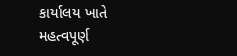કાર્યાલય ખાતે મહત્વપૂર્ણ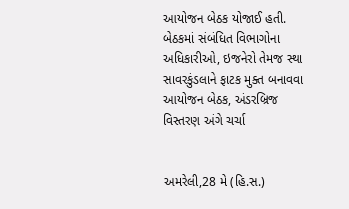આયોજન બેઠક યોજાઈ હતી. બેઠકમાં સંબંધિત વિભાગોના અધિકારીઓ, ઇજનેરો તેમજ સ્થા
સાવરકુંડલાને ફાટક મુક્ત બનાવવા આયોજન બેઠક, અંડરબ્રિજ વિસ્તરણ અંગે ચર્ચા


અમરેલી,28 મે (હિ.સ.)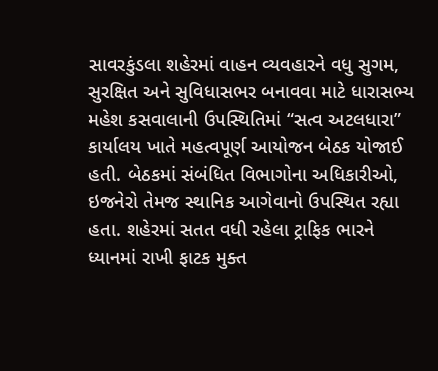સાવરકુંડલા શહેરમાં વાહન વ્યવહારને વધુ સુગમ, સુરક્ષિત અને સુવિધાસભર બનાવવા માટે ધારાસભ્ય મહેશ કસવાલાની ઉપસ્થિતિમાં “સત્વ અટલધારા” કાર્યાલય ખાતે મહત્વપૂર્ણ આયોજન બેઠક યોજાઈ હતી. બેઠકમાં સંબંધિત વિભાગોના અધિકારીઓ, ઇજનેરો તેમજ સ્થાનિક આગેવાનો ઉપસ્થિત રહ્યા હતા. શહેરમાં સતત વધી રહેલા ટ્રાફિક ભારને ધ્યાનમાં રાખી ફાટક મુક્ત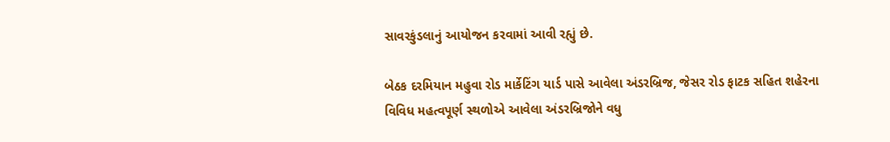સાવરકુંડલાનું આયોજન કરવામાં આવી રહ્યું છે.

બેઠક દરમિયાન મહુવા રોડ માર્કેટિંગ યાર્ડ પાસે આવેલા અંડરબ્રિજ, જેસર રોડ ફાટક સહિત શહેરના વિવિધ મહત્વપૂર્ણ સ્થળોએ આવેલા અંડરબ્રિજોને વધુ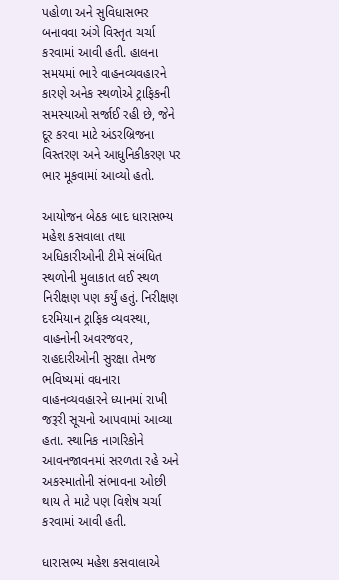પહોળા અને સુવિધાસભર બનાવવા અંગે વિસ્તૃત ચર્ચા કરવામાં આવી હતી. હાલના સમયમાં ભારે વાહનવ્યવહારને કારણે અનેક સ્થળોએ ટ્રાફિકની સમસ્યાઓ સર્જાઈ રહી છે, જેને દૂર કરવા માટે અંડરબ્રિજના વિસ્તરણ અને આધુનિકીકરણ પર ભાર મૂકવામાં આવ્યો હતો.

આયોજન બેઠક બાદ ધારાસભ્ય મહેશ કસવાલા તથા અધિકારીઓની ટીમે સંબંધિત સ્થળોની મુલાકાત લઈ સ્થળ નિરીક્ષણ પણ કર્યું હતું. નિરીક્ષણ દરમિયાન ટ્રાફિક વ્યવસ્થા, વાહનોની અવરજવર, રાહદારીઓની સુરક્ષા તેમજ ભવિષ્યમાં વધનારા વાહનવ્યવહારને ધ્યાનમાં રાખી જરૂરી સૂચનો આપવામાં આવ્યા હતા. સ્થાનિક નાગરિકોને આવનજાવનમાં સરળતા રહે અને અકસ્માતોની સંભાવના ઓછી થાય તે માટે પણ વિશેષ ચર્ચા કરવામાં આવી હતી.

ધારાસભ્ય મહેશ કસવાલાએ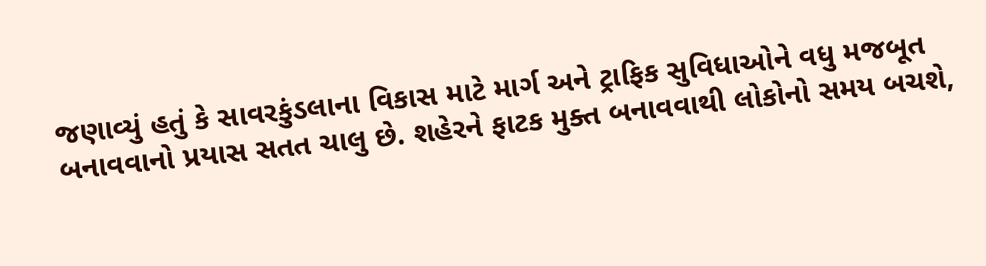જણાવ્યું હતું કે સાવરકુંડલાના વિકાસ માટે માર્ગ અને ટ્રાફિક સુવિધાઓને વધુ મજબૂત બનાવવાનો પ્રયાસ સતત ચાલુ છે. શહેરને ફાટક મુક્ત બનાવવાથી લોકોનો સમય બચશે,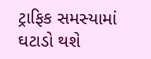ટ્રાફિક સમસ્યામાં ઘટાડો થશે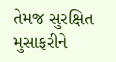તેમજ સુરક્ષિત મુસાફરીને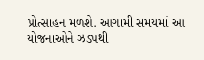પ્રોત્સાહન મળશે. આગામી સમયમાં આ યોજનાઓને ઝડપથી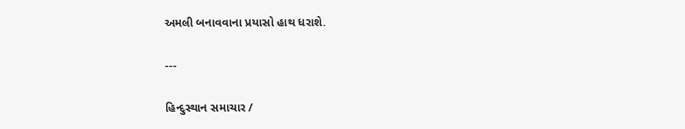અમલી બનાવવાના પ્રયાસો હાથ ધરાશે.

---

હિન્દુસ્થાન સમાચાર /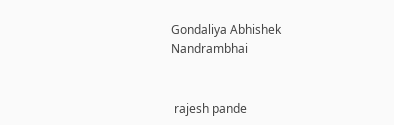Gondaliya Abhishek Nandrambhai


 rajesh pande